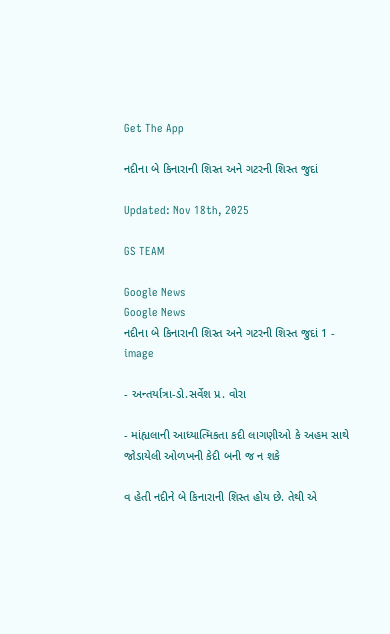Get The App

નદીના બે કિનારાની શિસ્ત અને ગટરની શિસ્ત જુદાં

Updated: Nov 18th, 2025

GS TEAM

Google News
Google News
નદીના બે કિનારાની શિસ્ત અને ગટરની શિસ્ત જુદાં 1 - image

- અન્તર્યાત્રા-ડો.સર્વેશ પ્ર. વોરા

- માંહ્યલાની આધ્યાત્મિકતા કદી લાગણીઓ કે અહમ સાથે જોડાયેલી ઓળખની કેદી બની જ ન શકે

વ હેતી નદીને બે કિનારાની શિસ્ત હોય છે. તેથી એ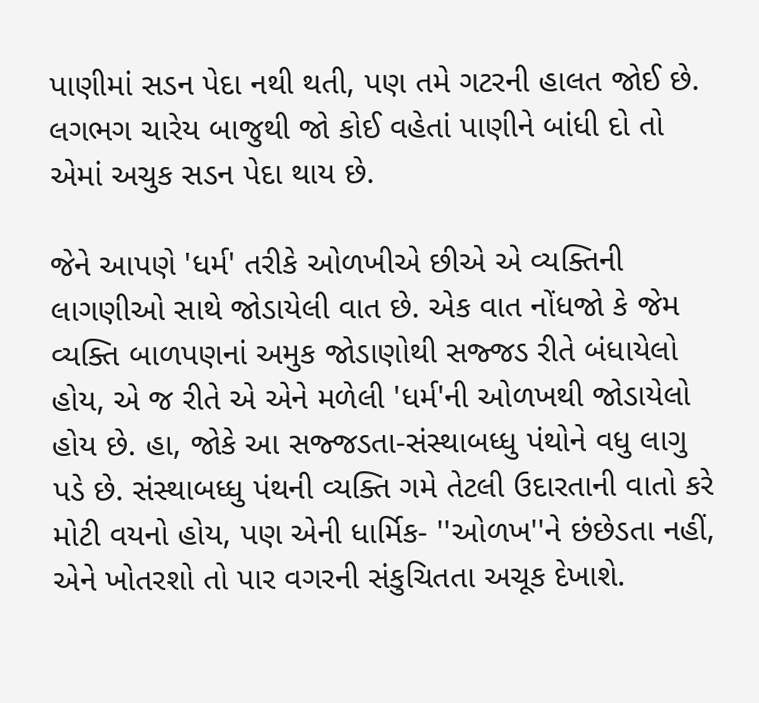પાણીમાં સડન પેદા નથી થતી, પણ તમે ગટરની હાલત જોઈ છે. લગભગ ચારેય બાજુથી જો કોઈ વહેતાં પાણીને બાંધી દો તો એમાં અચુક સડન પેદા થાય છે.

જેને આપણે 'ધર્મ' તરીકે ઓળખીએ છીએ એ વ્યક્તિની લાગણીઓ સાથે જોડાયેલી વાત છે. એક વાત નોંધજો કે જેમ વ્યક્તિ બાળપણનાં અમુક જોડાણોથી સજ્જડ રીતે બંધાયેલો હોય, એ જ રીતે એ એને મળેલી 'ધર્મ'ની ઓળખથી જોડાયેલો હોય છે. હા, જોકે આ સજ્જડતા-સંસ્થાબધ્ધુ પંથોને વધુ લાગુ પડે છે. સંસ્થાબધ્ધુ પંથની વ્યક્તિ ગમે તેટલી ઉદારતાની વાતો કરે મોટી વયનો હોય, પણ એની ધાર્મિક- ''ઓળખ''ને છંછેડતા નહીં, એને ખોતરશો તો પાર વગરની સંકુચિતતા અચૂક દેખાશે.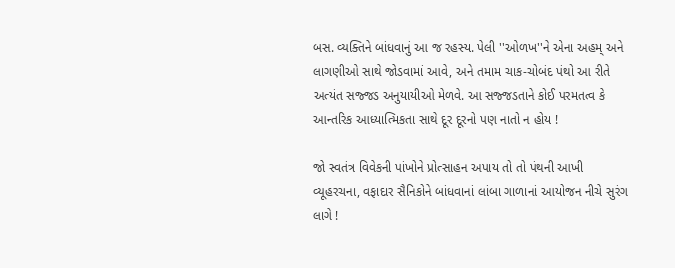બસ. વ્યક્તિને બાંધવાનું આ જ રહસ્ય. પેલી ''ઓળખ''ને એના અહમ્ અને લાગણીઓ સાથે જોડવામાં આવે, અને તમામ ચાક-ચોબંદ પંથો આ રીતે અત્યંત સજ્જડ અનુયાયીઓ મેળવે. આ સજ્જડતાને કોઈ પરમતત્વ કે આન્તરિક આધ્યાત્મિકતા સાથે દૂર દૂરનો પણ નાતો ન હોય !

જો સ્વતંત્ર વિવેકની પાંખોને પ્રોત્સાહન અપાય તો તો પંથની આખી વ્યૂહરચના, વફાદાર સૈનિકોને બાંધવાનાં લાંબા ગાળાનાં આયોજન નીચે સુરંગ લાગે !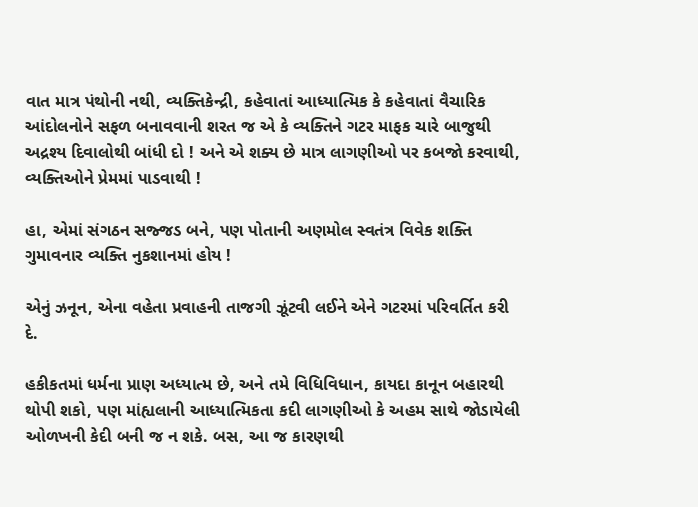વાત માત્ર પંથોની નથી, વ્યક્તિકેન્દ્રી, કહેવાતાં આધ્યાત્મિક કે કહેવાતાં વૈચારિક આંદોલનોને સફળ બનાવવાની શરત જ એ કે વ્યક્તિને ગટર માફક ચારે બાજુથી અદ્રશ્ય દિવાલોથી બાંધી દો ! અને એ શક્ય છે માત્ર લાગણીઓ પર કબજો કરવાથી, વ્યક્તિઓને પ્રેમમાં પાડવાથી !

હા, એમાં સંગઠન સજ્જડ બને, પણ પોતાની અણમોલ સ્વતંત્ર વિવેક શક્તિ ગુમાવનાર વ્યક્તિ નુકશાનમાં હોય !

એનું ઝનૂન, એના વહેતા પ્રવાહની તાજગી ઝૂંટવી લઈને એને ગટરમાં પરિવર્તિત કરી દે.

હકીકતમાં ધર્મના પ્રાણ અધ્યાત્મ છે, અને તમે વિધિવિધાન, કાયદા કાનૂન બહારથી થોપી શકો, પણ માંહ્યલાની આધ્યાત્મિકતા કદી લાગણીઓ કે અહમ સાથે જોડાયેલી ઓળખની કેદી બની જ ન શકે. બસ, આ જ કારણથી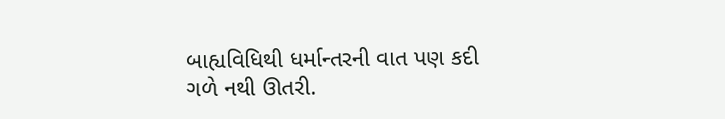બાહ્યવિધિથી ધર્માન્તરની વાત પણ કદી ગળે નથી ઊતરી.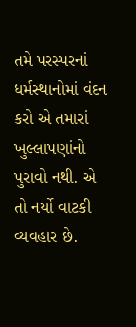તમે પરસ્પરનાં ધર્મસ્થાનોમાં વંદન કરો એ તમારાં ખુલ્લાપણાંનો પુરાવો નથી. એ તો નર્યો વાટકી વ્યવહાર છે.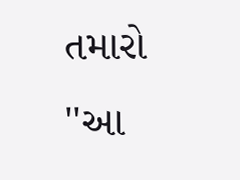તમારો ''આ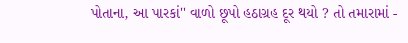પોતાના, આ પારકાં'' વાળો છૂપો હઠાગ્રહ દૂર થયો ? તો તમારામાં -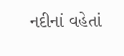નદીનાં વહેતાં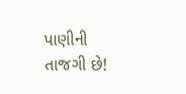પાણીની તાજગી છે!